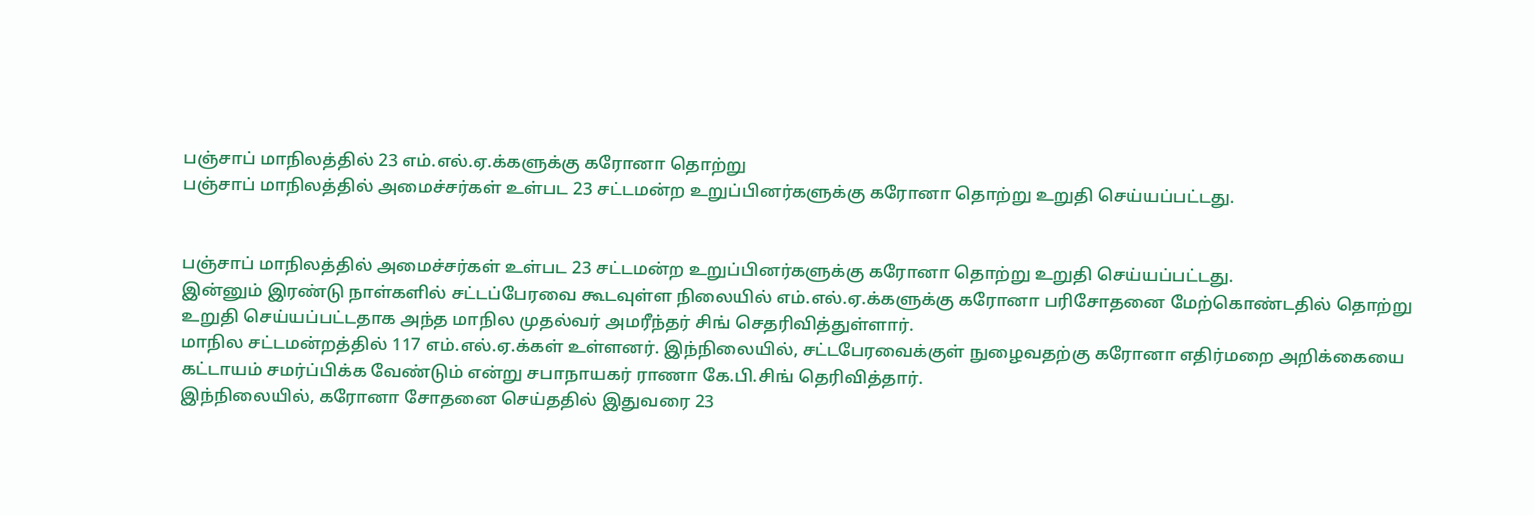பஞ்சாப் மாநிலத்தில் 23 எம்.எல்.ஏ.க்களுக்கு கரோனா தொற்று
பஞ்சாப் மாநிலத்தில் அமைச்சர்கள் உள்பட 23 சட்டமன்ற உறுப்பினர்களுக்கு கரோனா தொற்று உறுதி செய்யப்பட்டது.


பஞ்சாப் மாநிலத்தில் அமைச்சர்கள் உள்பட 23 சட்டமன்ற உறுப்பினர்களுக்கு கரோனா தொற்று உறுதி செய்யப்பட்டது.
இன்னும் இரண்டு நாள்களில் சட்டப்பேரவை கூடவுள்ள நிலையில் எம்.எல்.ஏ.க்களுக்கு கரோனா பரிசோதனை மேற்கொண்டதில் தொற்று உறுதி செய்யப்பட்டதாக அந்த மாநில முதல்வர் அமரீந்தர் சிங் செதரிவித்துள்ளார்.
மாநில சட்டமன்றத்தில் 117 எம்.எல்.ஏ.க்கள் உள்ளனர். இந்நிலையில், சட்டபேரவைக்குள் நுழைவதற்கு கரோனா எதிர்மறை அறிக்கையை கட்டாயம் சமர்ப்பிக்க வேண்டும் என்று சபாநாயகர் ராணா கே.பி.சிங் தெரிவித்தார்.
இந்நிலையில், கரோனா சோதனை செய்ததில் இதுவரை 23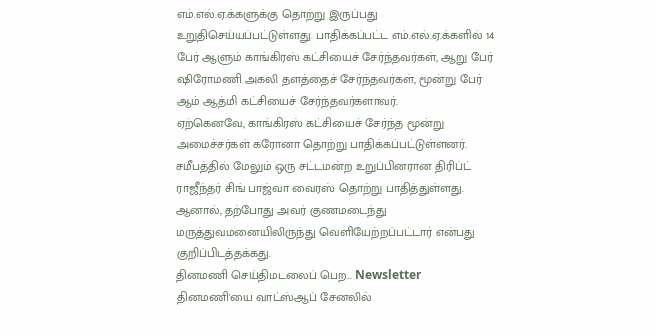எம்.எல்.ஏ.க்களுக்கு தொற்று இருப்பது உறுதிசெய்யப்பட்டுள்ளது. பாதிக்கப்பட்ட எம்.எல்.ஏ.க்களில் 14 பேர் ஆளும் காங்கிரஸ் கட்சியைச் சேர்ந்தவர்கள், ஆறு பேர் ஷிரோமணி அகலி தளத்தைச் சேர்ந்தவர்கள், மூன்று பேர் ஆம் ஆத்மி கட்சியைச் சேர்ந்தவர்களாவர்.
ஏற்கெனவே, காங்கிரஸ் கட்சியைச் சேர்ந்த மூன்று அமைச்சர்கள் கரோனா தொற்று பாதிக்கப்பட்டுள்ளனர். சமீபத்தில் மேலும் ஒரு சட்டமன்ற உறுப்பினரான திரிப்ட் ராஜீந்தர் சிங் பாஜ்வா வைரஸ் தொற்று பாதித்துள்ளது. ஆனால், தற்போது அவர் குணமடைந்து மருத்துவமனையிலிருந்து வெளியேற்றப்பட்டார் என்பது குறிப்பிடத்தக்கது.
தினமணி செய்திமடலைப் பெற... Newsletter
தினமணி'யை வாட்ஸ்ஆப் சேனலில்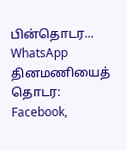பின்தொடர... WhatsApp
தினமணியைத் தொடர: Facebook,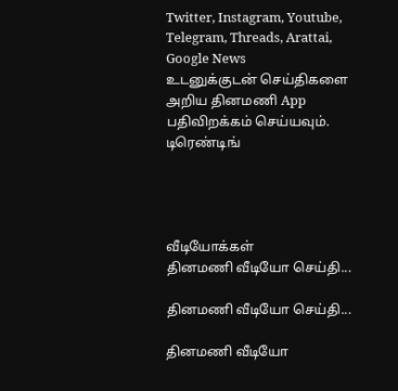Twitter, Instagram, Youtube, Telegram, Threads, Arattai, Google News
உடனுக்குடன் செய்திகளை அறிய தினமணி App பதிவிறக்கம் செய்யவும்.
டிரெண்டிங்




வீடியோக்கள்
தினமணி வீடியோ செய்தி...

தினமணி வீடியோ செய்தி...

தினமணி வீடியோ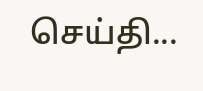செய்தி...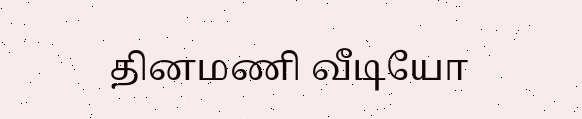தினமணி வீடியோ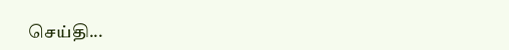செய்தி...